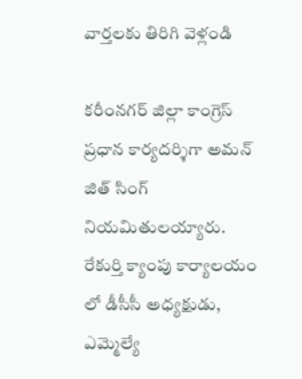వార్తలకు తిరిగి వెళ్లండి

కరీంనగర్ జిల్లా కాంగ్రెస్ ప్రధాన కార్యదర్శిగా అమన్ జిత్ సింగ్ నియమితులయ్యారు.
రేకుర్తి క్యాంపు కార్యాలయం లో డీసీసీ అధ్యక్షుడు, ఎమ్మెల్యే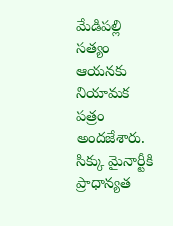మేడిపల్లి సత్యం ఆయనకు నియామక పత్రం అందజేశారు. సిక్కు మైనార్టీకి ప్రాధాన్యత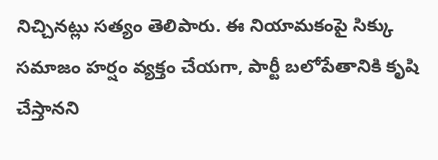నిచ్చినట్లు సత్యం తెలిపారు. ఈ నియామకంపై సిక్కు సమాజం హర్షం వ్యక్తం చేయగా, పార్టీ బలోపేతానికి కృషి చేస్తానని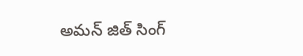అమన్ జిత్ సింగ్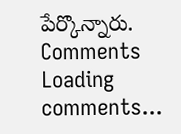పేర్కొన్నారు.
Comments
Loading comments...